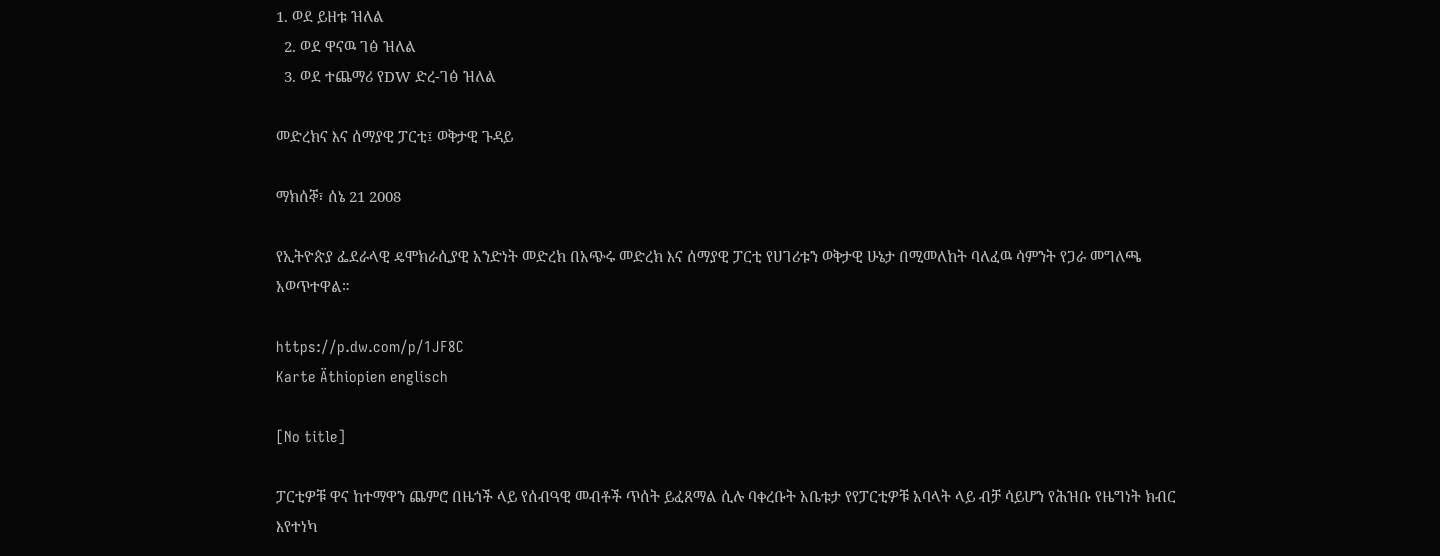1. ወደ ይዘቱ ዝለል
  2. ወደ ዋናዉ ገፅ ዝለል
  3. ወደ ተጨማሪ የDW ድረ-ገፅ ዝለል

መድረክና እና ሰማያዊ ፓርቲ፤ ወቅታዊ ጉዳይ

ማክሰኞ፣ ሰኔ 21 2008

የኢትዮጵያ ፌደራላዊ ዴሞክራሲያዊ አንድነት መድረክ በአጭሩ መድረክ እና ሰማያዊ ፓርቲ የሀገሪቱን ወቅታዊ ሁኔታ በሚመለከት ባለፈዉ ሳምንት የጋራ መግለጫ አወጥተዋል።

https://p.dw.com/p/1JF8C
Karte Äthiopien englisch

[No title]

ፓርቲዎቹ ዋና ከተማዋን ጨምሮ በዜጎች ላይ የሰብዓዊ መብቶች ጥሰት ይፈጸማል ሲሉ ባቀረቡት አቤቱታ የየፓርቲዎቹ አባላት ላይ ብቻ ሳይሆን የሕዝቡ የዜግነት ክብር እየተነካ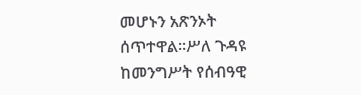መሆኑን አጽንኦት ሰጥተዋል።ሥለ ጉዳዩ ከመንግሥት የሰብዓዊ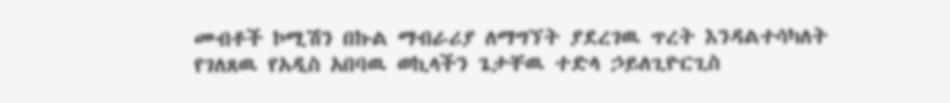መብቶች ኮሚሽን በኩል ማብራሪያ ለማግኘት ያደረገዉ ጥረት እንዳልተሳካለት የገለጸዉ የአዲስ አበባዉ ወኪላችን ጌታቸዉ ተድላ ኃይለጊዮርጊስ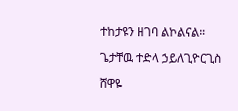ተከታዩን ዘገባ ልኮልናል።

ጌታቸዉ ተድላ ኃይለጊዮርጊስ

ሸዋዬ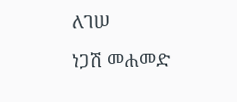ለገሠ

ነጋሽ መሐመድ